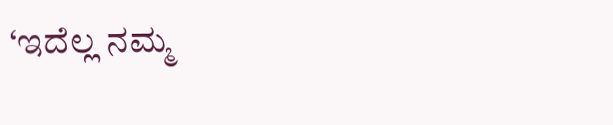‘ಇದೆಲ್ಲ ನಮ್ಮ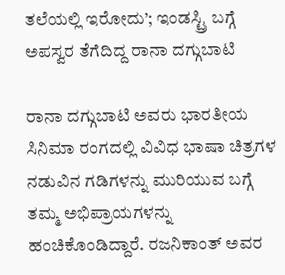ತಲೆಯಲ್ಲಿ ಇರೋದು’; ಇಂಡಸ್ಟ್ರಿ ಬಗ್ಗೆ ಅಪಸ್ವರ ತೆಗೆದಿದ್ದ ರಾನಾ ದಗ್ಗುಬಾಟಿ

ರಾನಾ ದಗ್ಗುಬಾಟಿ ಅವರು ಭಾರತೀಯ ಸಿನಿಮಾ ರಂಗದಲ್ಲಿ ವಿವಿಧ ಭಾಷಾ ಚಿತ್ರಗಳ ನಡುವಿನ ಗಡಿಗಳನ್ನು ಮುರಿಯುವ ಬಗ್ಗೆ ತಮ್ಮ ಅಭಿಪ್ರಾಯಗಳನ್ನು ಹಂಚಿಕೊಂಡಿದ್ದಾರೆ. ರಜನಿಕಾಂತ್ ಅವರ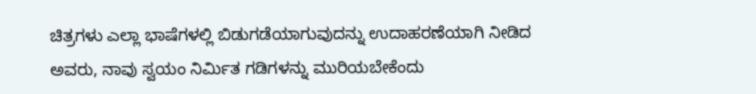ಚಿತ್ರಗಳು ಎಲ್ಲಾ ಭಾಷೆಗಳಲ್ಲಿ ಬಿಡುಗಡೆಯಾಗುವುದನ್ನು ಉದಾಹರಣೆಯಾಗಿ ನೀಡಿದ ಅವರು, ನಾವು ಸ್ವಯಂ ನಿರ್ಮಿತ ಗಡಿಗಳನ್ನು ಮುರಿಯಬೇಕೆಂದು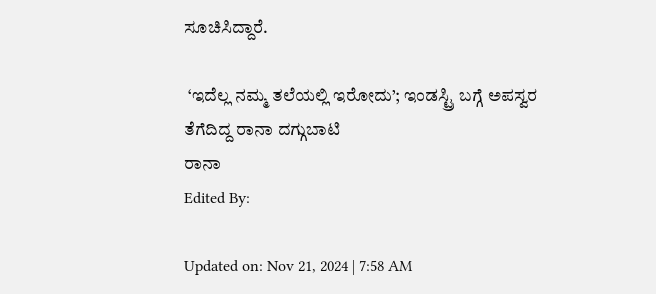ಸೂಚಿಸಿದ್ದಾರೆ.

 ‘ಇದೆಲ್ಲ ನಮ್ಮ ತಲೆಯಲ್ಲಿ ಇರೋದು’; ಇಂಡಸ್ಟ್ರಿ ಬಗ್ಗೆ ಅಪಸ್ವರ ತೆಗೆದಿದ್ದ ರಾನಾ ದಗ್ಗುಬಾಟಿ
ರಾನಾ
Edited By:

Updated on: Nov 21, 2024 | 7:58 AM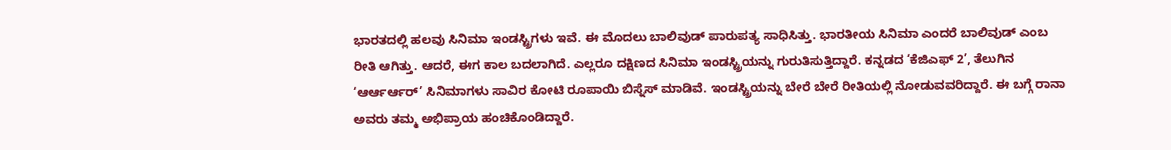ಭಾರತದಲ್ಲಿ ಹಲವು ಸಿನಿಮಾ ಇಂಡಸ್ಟ್ರಿಗಳು ಇವೆ. ಈ ಮೊದಲು ಬಾಲಿವುಡ್ ಪಾರುಪತ್ಯ ಸಾಧಿಸಿತ್ತು. ಭಾರತೀಯ ಸಿನಿಮಾ ಎಂದರೆ ಬಾಲಿವುಡ್ ಎಂಬ ರೀತಿ ಆಗಿತ್ತು. ಆದರೆ, ಈಗ ಕಾಲ ಬದಲಾಗಿದೆ. ಎಲ್ಲರೂ ದಕ್ಷಿಣದ ಸಿನಿಮಾ ಇಂಡಸ್ಟ್ರಿಯನ್ನು ಗುರುತಿಸುತ್ತಿದ್ದಾರೆ. ಕನ್ನಡದ ‘ಕೆಜಿಎಫ್ 2’, ತೆಲುಗಿನ ‘ಆರ್ಆರ್ಆರ್’ ಸಿನಿಮಾಗಳು ಸಾವಿರ ಕೋಟಿ ರೂಪಾಯಿ ಬಿಸ್ನೆಸ್ ಮಾಡಿವೆ. ಇಂಡಸ್ಟ್ರಿಯನ್ನು ಬೇರೆ ಬೇರೆ ರೀತಿಯಲ್ಲಿ ನೋಡುವವರಿದ್ದಾರೆ. ಈ ಬಗ್ಗೆ ರಾನಾ ಅವರು ತಮ್ಮ ಅಭಿಪ್ರಾಯ ಹಂಚಿಕೊಂಡಿದ್ದಾರೆ.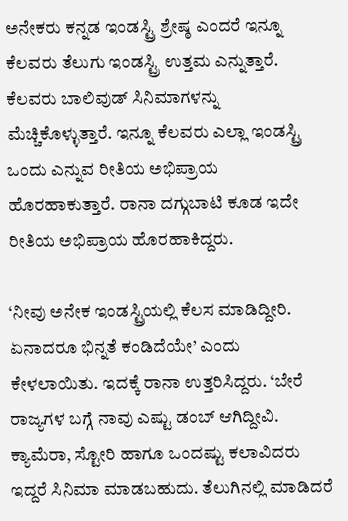ಅನೇಕರು ಕನ್ನಡ ಇಂಡಸ್ಟ್ರಿ ಶ್ರೇಷ್ಠ ಎಂದರೆ ಇನ್ನೂ ಕೆಲವರು ತೆಲುಗು ಇಂಡಸ್ಟ್ರಿ ಉತ್ತಮ ಎನ್ನುತ್ತಾರೆ. ಕೆಲವರು ಬಾಲಿವುಡ್ ಸಿನಿಮಾಗಳನ್ನು ಮೆಚ್ಚಿಕೊಳ್ಳುತ್ತಾರೆ. ಇನ್ನೂ ಕೆಲವರು ಎಲ್ಲಾ ಇಂಡಸ್ಟ್ರಿ ಒಂದು ಎನ್ನುವ ರೀತಿಯ ಅಭಿಪ್ರಾಯ ಹೊರಹಾಕುತ್ತಾರೆ. ರಾನಾ ದಗ್ಗುಬಾಟಿ ಕೂಡ ಇದೇ ರೀತಿಯ ಅಭಿಪ್ರಾಯ ಹೊರಹಾಕಿದ್ದರು.

‘ನೀವು ಅನೇಕ ಇಂಡಸ್ಟ್ರಿಯಲ್ಲಿ ಕೆಲಸ ಮಾಡಿದ್ದೀರಿ. ಏನಾದರೂ ಭಿನ್ನತೆ ಕಂಡಿದೆಯೇ’ ಎಂದು ಕೇಳಲಾಯಿತು. ಇದಕ್ಕೆ ರಾನಾ ಉತ್ತರಿಸಿದ್ದರು. ‘ಬೇರೆ ರಾಜ್ಯಗಳ ಬಗ್ಗೆ ನಾವು ಎಷ್ಟು ಡಂಬ್ ಆಗಿದ್ದೀವಿ. ಕ್ಯಾಮೆರಾ, ಸ್ಟೋರಿ ಹಾಗೂ ಒಂದಷ್ಟು ಕಲಾವಿದರು ಇದ್ದರೆ ಸಿನಿಮಾ ಮಾಡಬಹುದು. ತೆಲುಗಿನಲ್ಲಿ ಮಾಡಿದರೆ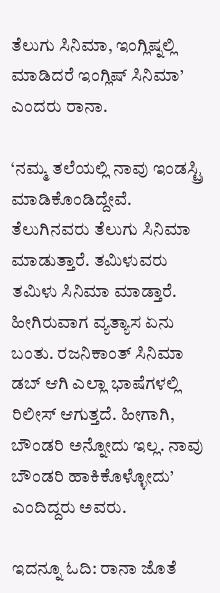ತೆಲುಗು ಸಿನಿಮಾ, ಇಂಗ್ಲಿಷ್ನಲ್ಲಿ ಮಾಡಿದರೆ ಇಂಗ್ಲಿಷ್ ಸಿನಿಮಾ’ ಎಂದರು ರಾನಾ.

‘ನಮ್ಮ ತಲೆಯಲ್ಲಿ ನಾವು ಇಂಡಸ್ಟ್ರಿ ಮಾಡಿಕೊಂಡಿದ್ದೇವೆ. ತೆಲುಗಿನವರು ತೆಲುಗು ಸಿನಿಮಾ ಮಾಡುತ್ತಾರೆ. ತಮಿಳುವರು ತಮಿಳು ಸಿನಿಮಾ ಮಾಡ್ತಾರೆ. ಹೀಗಿರುವಾಗ ವ್ಯತ್ಯಾಸ ಏನು ಬಂತು. ರಜನಿಕಾಂತ್ ಸಿನಿಮಾ ಡಬ್ ಆಗಿ ಎಲ್ಲಾ ಭಾಷೆಗಳಲ್ಲಿ ರಿಲೀಸ್ ಆಗುತ್ತದೆ. ಹೀಗಾಗಿ, ಬೌಂಡರಿ ಅನ್ನೋದು ಇಲ್ಲ. ನಾವು ಬೌಂಡರಿ ಹಾಕಿಕೊಳ್ಳೋದು’ ಎಂದಿದ್ದರು ಅವರು.

ಇದನ್ನೂ ಓದಿ: ರಾನಾ ಜೊತೆ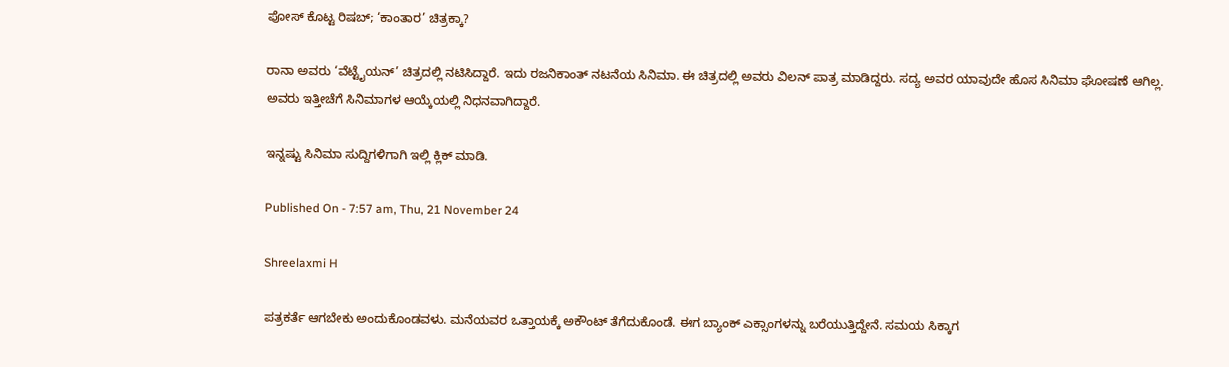ಪೋಸ್ ಕೊಟ್ಟ ರಿಷಬ್; ‘ಕಾಂತಾರ’ ಚಿತ್ರಕ್ಕಾ?

ರಾನಾ ಅವರು ‘ವೆಟ್ಟೈಯನ್’ ಚಿತ್ರದಲ್ಲಿ ನಟಿಸಿದ್ದಾರೆ. ಇದು ರಜನಿಕಾಂತ್ ನಟನೆಯ ಸಿನಿಮಾ. ಈ ಚಿತ್ರದಲ್ಲಿ ಅವರು ವಿಲನ್ ಪಾತ್ರ ಮಾಡಿದ್ದರು. ಸದ್ಯ ಅವರ ಯಾವುದೇ ಹೊಸ ಸಿನಿಮಾ ಘೋಷಣೆ ಆಗಿಲ್ಲ. ಅವರು ಇತ್ತೀಚೆಗೆ ಸಿನಿಮಾಗಳ ಆಯ್ಕೆಯಲ್ಲಿ ನಿಧನವಾಗಿದ್ದಾರೆ.

ಇನ್ನಷ್ಟು ಸಿನಿಮಾ ಸುದ್ದಿಗಳಿಗಾಗಿ ಇಲ್ಲಿ ಕ್ಲಿಕ್ ಮಾಡಿ.

Published On - 7:57 am, Thu, 21 November 24

Shreelaxmi H

ಪತ್ರಕರ್ತೆ ಆಗಬೇಕು ಅಂದುಕೊಂಡವಳು. ಮನೆಯವರ ಒತ್ತಾಯಕ್ಕೆ ಅಕೌಂಟ್ ತೆಗೆದುಕೊಂಡೆ. ಈಗ ಬ್ಯಾಂಕ್ ಎಕ್ಸಾಂಗಳನ್ನು ಬರೆಯುತ್ತಿದ್ದೇನೆ. ಸಮಯ ಸಿಕ್ಕಾಗ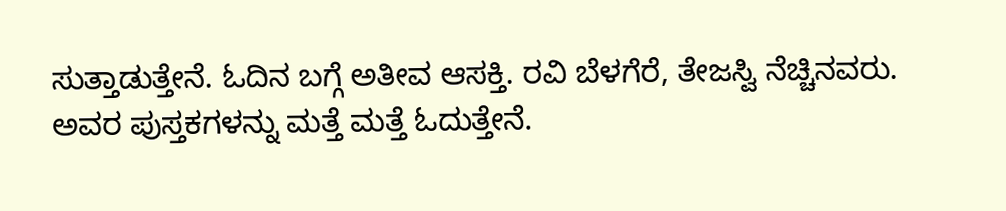ಸುತ್ತಾಡುತ್ತೇನೆ. ಓದಿನ ಬಗ್ಗೆ ಅತೀವ ಆಸಕ್ತಿ. ರವಿ ಬೆಳಗೆರೆ, ತೇಜಸ್ವಿ ನೆಚ್ಚಿನವರು. ಅವರ ಪುಸ್ತಕಗಳನ್ನು ಮತ್ತೆ ಮತ್ತೆ ಓದುತ್ತೇನೆ.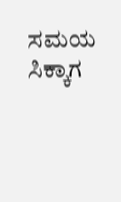ಸಮಯ ಸಿಕ್ಕಾಗ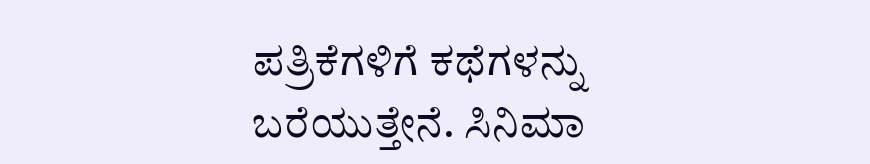ಪತ್ರಿಕೆಗಳಿಗೆ ಕಥೆಗಳನ್ನು ಬರೆಯುತ್ತೇನೆ. ಸಿನಿಮಾ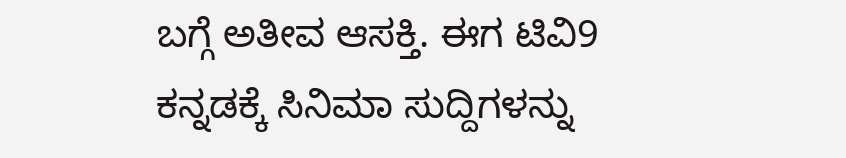ಬಗ್ಗೆ ಅತೀವ ಆಸಕ್ತಿ. ಈಗ ಟಿವಿ9 ಕನ್ನಡಕ್ಕೆ ಸಿನಿಮಾ ಸುದ್ದಿಗಳನ್ನು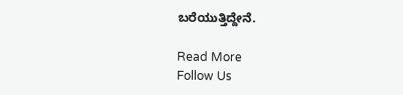ಬರೆಯುತ್ತಿದ್ದೇನೆ.

Read More
Follow Us